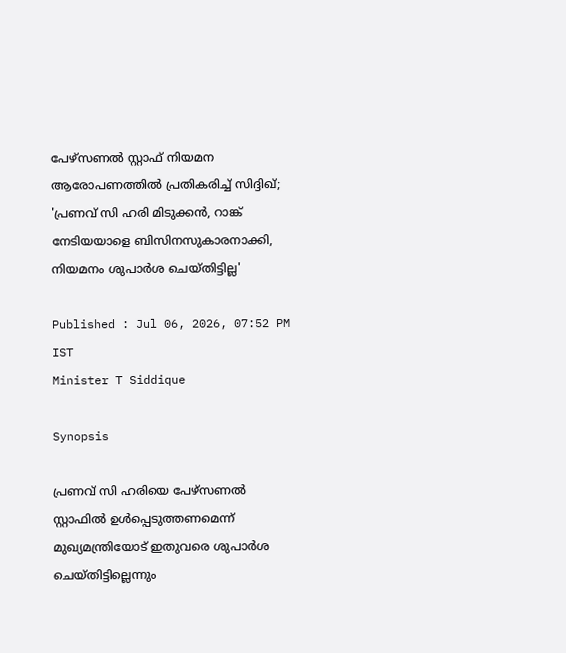പേഴ്‌സണല്‍ സ്റ്റാഫ് നിയമന ആരോപണത്തിൽ പ്രതികരിച്ച് സിദ്ദിഖ്; 'പ്രണവ് സി ഹരി മിടുക്കൻ, റാങ്ക് നേടിയയാളെ ബിസിനസുകാരനാക്കി, നിയമനം ശുപാർശ ചെയ്തിട്ടില്ല'

Published : Jul 06, 2026, 07:52 PM IST
Minister T Siddique

Synopsis

പ്രണവ് സി ഹരിയെ പേഴ്‌സണല്‍ സ്റ്റാഫില്‍ ഉള്‍പ്പെടുത്തണമെന്ന് മുഖ്യമന്ത്രിയോട് ഇതുവരെ ശുപാര്‍ശ ചെയ്തിട്ടില്ലെന്നും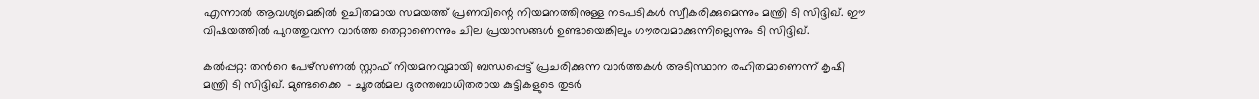എന്നാല്‍ ആവശ്യമെങ്കില്‍ ഉചിതമായ സമയത്ത് പ്രണവിന്റെ നിയമനത്തിനുള്ള നടപടികള്‍ സ്വീകരിക്കുമെന്നും മന്ത്രി ടി സിദ്ദിഖ്. ഈ വിഷയത്തില്‍ പുറത്തുവന്ന വാര്‍ത്ത തെറ്റാണെന്നും ചില പ്രയാസങ്ങള്‍ ഉണ്ടായെങ്കിലും ഗൗരവമാക്കുന്നില്ലെന്നും ടി സിദ്ദിഖ്.

കല്‍പ്പറ്റ: തന്‍റെ പേഴ്‌സണല്‍ സ്റ്റാഫ് നിയമനവുമായി ബന്ധപ്പെട്ട് പ്രചരിക്കുന്ന വാര്‍ത്തകള്‍ അടിസ്ഥാന രഹിതമാണെന്ന് കൃഷി മന്ത്രി ടി സിദ്ദിഖ്. മുണ്ടക്കൈ  - ചൂരല്‍മല ദുരന്തബാധിതരായ കുട്ടികളുടെ തുടര്‍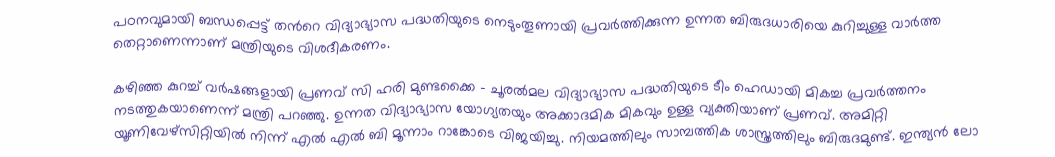പഠനവുമായി ബന്ധപ്പെട്ട് തന്‍റെ വിദ്യാഭ്യാസ പദ്ധതിയുടെ നെടുംതൂണായി പ്രവര്‍ത്തിക്കുന്ന ഉന്നത ബിരുദധാരിയെ കുറിച്ചുള്ള വാർത്ത തെറ്റാണെന്നാണ് മന്ത്രിയുടെ വിശദീകരണം.

കഴിഞ്ഞ കുറച്ച് വര്‍ഷങ്ങളായി പ്രണവ് സി ഹരി മുണ്ടക്കൈ - ചൂരൽമല വിദ്യാഭ്യാസ പദ്ധതിയുടെ ടീം ഹെഡായി മികച്ച പ്രവര്‍ത്തനം നടത്തുകയാണെന്ന് മന്ത്രി പറഞ്ഞു. ഉന്നത വിദ്യാഭ്യാസ യോഗ്യതയും അക്കാദമിക മികവും ഉള്ള വ്യക്തിയാണ് പ്രണവ്. അമിറ്റി യൂണിവേഴ്സിറ്റിയില്‍ നിന്ന് എല്‍ എല്‍ ബി മൂന്നാം റാങ്കോടെ വിജയിച്ചു. നിയമത്തിലും സാമ്പത്തിക ശാസ്ത്രത്തിലും ബിരുദമുണ്ട്. ഇന്ത്യന്‍ ലോ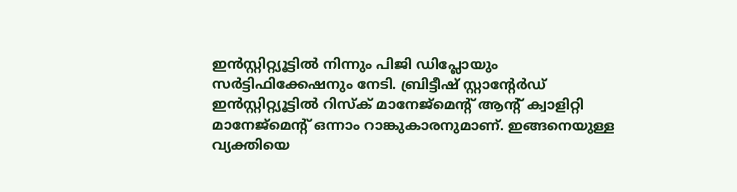ഇന്‍സ്റ്റിറ്റ്യൂട്ടില്‍ നിന്നും പിജി ഡിപ്ലോയും സര്‍ട്ടിഫിക്കേഷനും നേടി. ബ്രിട്ടീഷ് സ്റ്റാന്‍റേര്‍ഡ് ഇന്‍സ്റ്റിറ്റ്യൂട്ടില്‍ റിസ്‌ക് മാനേജ്മെന്‍റ് ആന്‍റ് ക്വാളിറ്റി മാനേജ്മെന്‍റ് ഒന്നാം റാങ്കുകാരനുമാണ്. ഇങ്ങനെയുള്ള വ്യക്തിയെ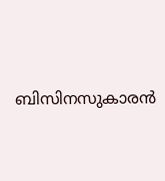ബിസിനസുകാരൻ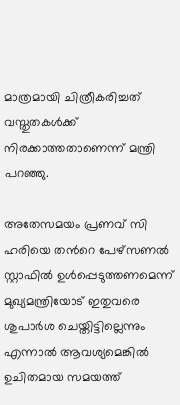മാത്രമായി ചിത്രീകരിച്ചത് വസ്തുതകള്‍ക്ക് നിരക്കാത്തതാണെന്ന് മന്ത്രി പറഞ്ഞു.

അതേസമയം പ്രണവ് സി ഹരിയെ തന്‍റെ പേഴ്‌സണല്‍ സ്റ്റാഫില്‍ ഉള്‍പ്പെടുത്തണമെന്ന് മുഖ്യമന്ത്രിയോട് ഇതുവരെ ശുപാര്‍ശ ചെയ്തിട്ടില്ലെന്നും എന്നാല്‍ ആവശ്യമെങ്കില്‍ ഉചിതമായ സമയത്ത്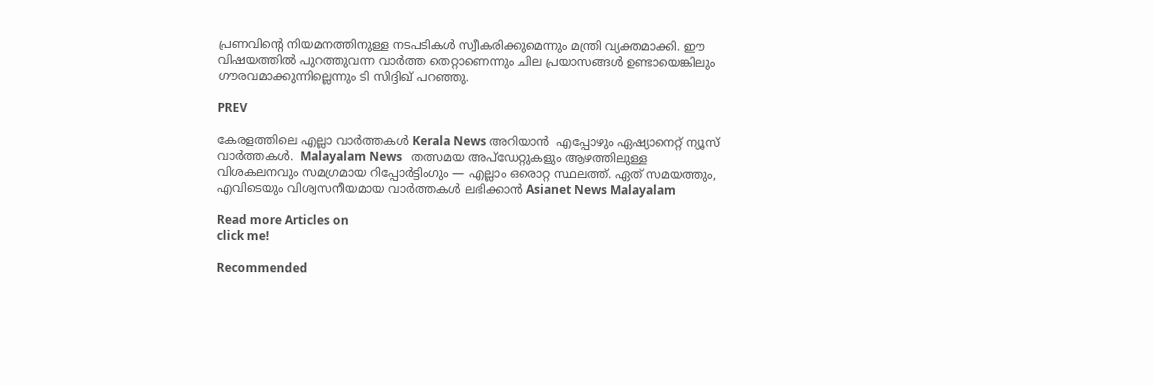പ്രണവിന്റെ നിയമനത്തിനുള്ള നടപടികള്‍ സ്വീകരിക്കുമെന്നും മന്ത്രി വ്യക്തമാക്കി. ഈ വിഷയത്തില്‍ പുറത്തുവന്ന വാര്‍ത്ത തെറ്റാണെന്നും ചില പ്രയാസങ്ങള്‍ ഉണ്ടായെങ്കിലും ഗൗരവമാക്കുന്നില്ലെന്നും ടി സിദ്ദിഖ് പറഞ്ഞു.

PREV

കേരളത്തിലെ എല്ലാ വാർത്തകൾ Kerala News അറിയാൻ  എപ്പോഴും ഏഷ്യാനെറ്റ് ന്യൂസ് വാർത്തകൾ.  Malayalam News   തത്സമയ അപ്‌ഡേറ്റുകളും ആഴത്തിലുള്ള വിശകലനവും സമഗ്രമായ റിപ്പോർട്ടിംഗും — എല്ലാം ഒരൊറ്റ സ്ഥലത്ത്. ഏത് സമയത്തും, എവിടെയും വിശ്വസനീയമായ വാർത്തകൾ ലഭിക്കാൻ Asianet News Malayalam

Read more Articles on
click me!

Recommended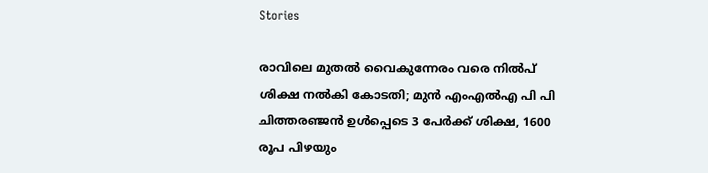Stories

രാവിലെ മുതൽ വൈകുന്നേരം വരെ നിൽപ് ശിക്ഷ നൽകി കോടതി; മുൻ എംഎൽഎ പി പി ചിത്തരഞ്ജൻ ഉൾപ്പെടെ 3 പേർക്ക് ശിക്ഷ, 1600 രൂപ പിഴയും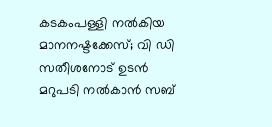കടകംപള്ളി നൽകിയ മാനനഷ്ടക്കേസ്; വി ഡി സതീശനോട് ഉടൻ മറുപടി നൽകാൻ സബ്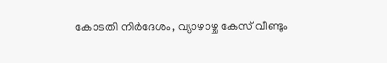കോടതി നിർദേശം, വ്യാഴാഴ്ച കേസ് വീണ്ടും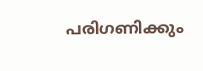പരിഗണിക്കും